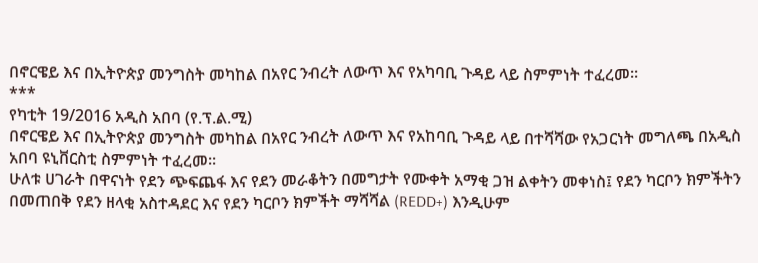በኖርዌይ እና በኢትዮጵያ መንግስት መካከል በአየር ንብረት ለውጥ እና የአካባቢ ጉዳይ ላይ ስምምነት ተፈረመ፡፡
***
የካቲት 19/2016 አዲስ አበባ (የ.ፕ.ል.ሚ)
በኖርዌይ እና በኢትዮጵያ መንግስት መካከል በአየር ንብረት ለውጥ እና የአከባቢ ጉዳይ ላይ በተሻሻው የአጋርነት መግለጫ በአዲስ አበባ ዩኒቨርስቲ ስምምነት ተፈረመ፡፡
ሁለቱ ሀገራት በዋናነት የደን ጭፍጨፋ እና የደን መራቆትን በመግታት የሙቀት አማቂ ጋዝ ልቀትን መቀነስ፤ የደን ካርቦን ክምችትን በመጠበቅ የደን ዘላቂ አስተዳደር እና የደን ካርቦን ክምችት ማሻሻል (REDD+) እንዲሁም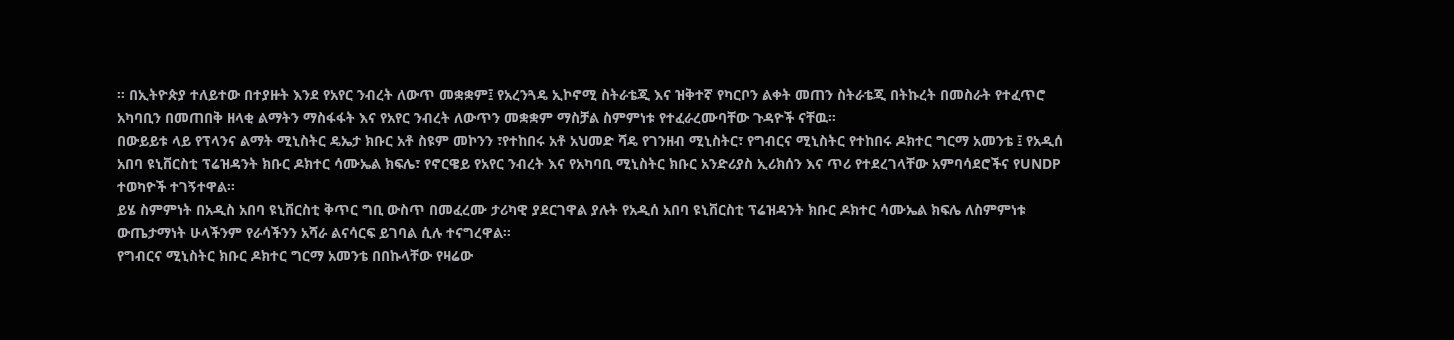፡፡ በኢትዮጵያ ተለይተው በተያዙት እንደ የአየር ንብረት ለውጥ መቋቋም፤ የአረንጓዴ ኢኮኖሚ ስትራቴጂ እና ዝቅተኛ የካርቦን ልቀት መጠን ስትራቴጂ በትኩረት በመስራት የተፈጥሮ አካባቢን በመጠበቅ ዘላቂ ልማትን ማስፋፋት እና የአየር ንብረት ለውጥን መቋቋም ማስቻል ስምምነቱ የተፈራረሙባቸው ጉዳዮች ናቸዉ።
በውይይቱ ላይ የፕላንና ልማት ሚኒስትር ዴኤታ ክቡር አቶ ስዩም መኮንን ፣የተከበሩ አቶ አህመድ ሻዴ የገንዘብ ሚኒስትር፣ የግብርና ሚኒስትር የተከበሩ ዶክተር ግርማ አመንቴ ፤ የአዲሰ አበባ ዩኒቨርስቲ ፕሬዝዳንት ክቡር ዶክተር ሳሙኤል ክፍሌ፣ የኖርዌይ የአየር ንብረት እና የአካባቢ ሚኒስትር ክቡር አንድሪያስ ኢሪክሰን እና ጥሪ የተደረገላቸው አምባሳደሮችና የUNDP ተወካዮች ተገኝተዋል፡፡
ይሄ ስምምነት በአዲስ አበባ ዩኒቨርስቲ ቅጥር ግቢ ውስጥ በመፈረሙ ታሪካዊ ያደርገዋል ያሉት የአዲሰ አበባ ዩኒቨርስቲ ፕሬዝዳንት ክቡር ዶክተር ሳሙኤል ክፍሌ ለስምምነቱ ውጤታማነት ሁላችንም የራሳችንን አሻራ ልናሳርፍ ይገባል ሲሉ ተናግረዋል፡፡
የግብርና ሚኒስትር ክቡር ዶክተር ግርማ አመንቴ በበኩላቸው የዛሬው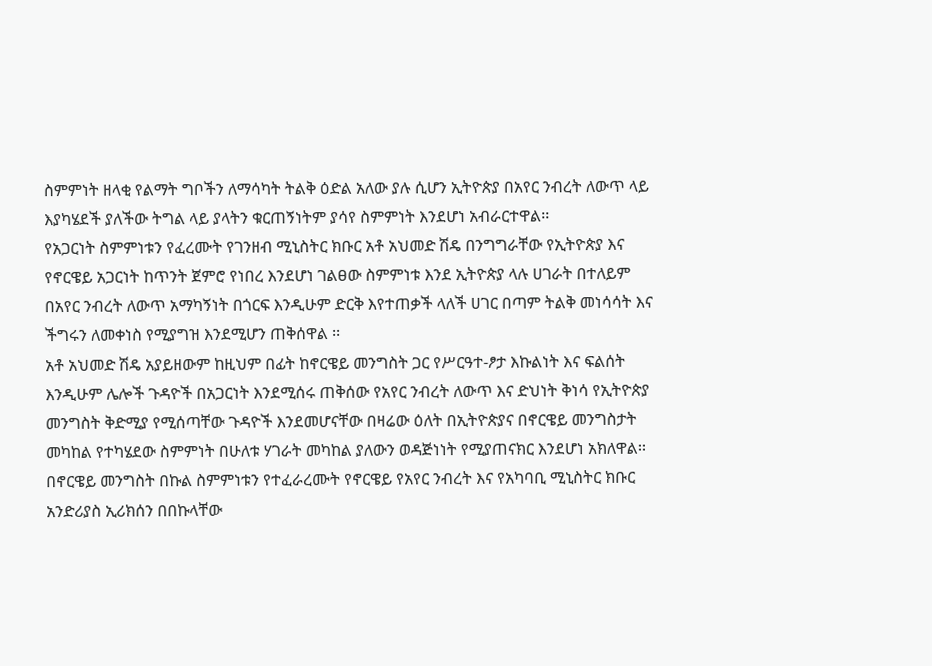ስምምነት ዘላቂ የልማት ግቦችን ለማሳካት ትልቅ ዕድል አለው ያሉ ሲሆን ኢትዮጵያ በአየር ንብረት ለውጥ ላይ እያካሄደች ያለችው ትግል ላይ ያላትን ቁርጠኝነትም ያሳየ ስምምነት እንደሆነ አብራርተዋል፡፡
የአጋርነት ስምምነቱን የፈረሙት የገንዘብ ሚኒስትር ክቡር አቶ አህመድ ሽዴ በንግግራቸው የኢትዮጵያ እና የኖርዌይ አጋርነት ከጥንት ጀምሮ የነበረ እንደሆነ ገልፀው ስምምነቱ እንደ ኢትዮጵያ ላሉ ሀገራት በተለይም በአየር ንብረት ለውጥ አማካኝነት በጎርፍ እንዲሁም ድርቅ እየተጠቃች ላለች ሀገር በጣም ትልቅ መነሳሳት እና ችግሩን ለመቀነስ የሚያግዝ እንደሚሆን ጠቅሰዋል ፡፡
አቶ አህመድ ሽዴ አያይዘውም ከዚህም በፊት ከኖርዌይ መንግስት ጋር የሥርዓተ-ፆታ እኩልነት እና ፍልሰት እንዲሁም ሌሎች ጉዳዮች በአጋርነት እንደሚሰሩ ጠቅሰው የአየር ንብረት ለውጥ እና ድህነት ቅነሳ የኢትዮጵያ መንግስት ቅድሚያ የሚሰጣቸው ጉዳዮች እንደመሆናቸው በዛሬው ዕለት በኢትዮጵያና በኖርዌይ መንግስታት መካከል የተካሄደው ስምምነት በሁለቱ ሃገራት መካከል ያለውን ወዳጅነነት የሚያጠናክር እንደሆነ አክለዋል፡፡
በኖርዌይ መንግስት በኩል ስምምነቱን የተፈራረሙት የኖርዌይ የአየር ንብረት እና የአካባቢ ሚኒስትር ክቡር አንድሪያስ ኢሪክሰን በበኩላቸው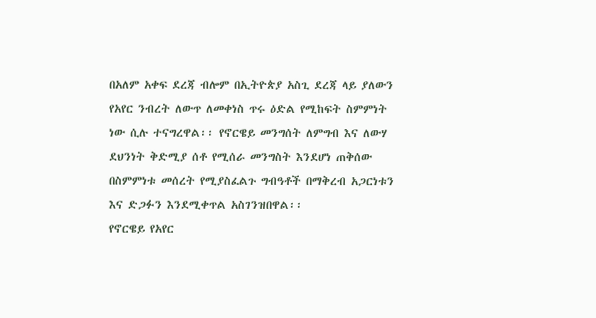በአለም አቀፍ ደረጃ ብሎም በኢትዮጵያ አስጊ ደረጃ ላይ ያለውን የአየር ንብረት ለውጥ ለመቀነስ ጥሩ ዕድል የሚከፍት ስምምነት ነው ሲሉ ተናግረዋል፡፡ የኖርዌይ መንግሰት ለምግብ እና ለውሃ ደህንነት ቅድሚያ ሰቶ የሚሰራ መንግስት እንደሆነ ጠቅሰው በስምምነቱ መሰረት የሚያስፈልጉ ግብዓቶች በማቅረብ አጋርነቱን እና ድጋፉን እንደሚቀጥል አስገንዝበዋል፡፡
የኖርዌይ የአየር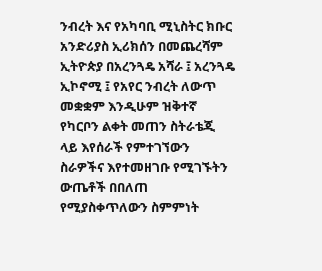ንብረት እና የአካባቢ ሚኒስትር ክቡር አንድሪያስ ኢሪክሰን በመጨረሻም ኢትዮጵያ በአረንጓዴ አሻራ ፤ አረንጓዴ ኢኮኖሚ ፤ የአየር ንብረት ለውጥ መቋቋም እንዲሁም ዝቅተኛ የካርቦን ልቀት መጠን ስትራቴጂ ላይ እየሰራች የምተገኘውን ስራዎችና እየተመዘገቡ የሚገኙትን ውጤቶች በበለጠ የሚያስቀጥለውን ስምምነት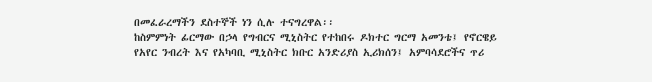በመፈራረማችን ደስተኞች ነን ሲሉ ተናግረዋል፡፡
ከስምምነት ፊርማው በኃላ የግብርና ሚኒስትር የተከበሩ ዶክተር ግርማ አመንቴ፤ የኖርዌይ የአየር ንብረት እና የአካባቢ ሚኒስትር ክቡር አንድሪያስ ኢሪክሰን፤ አምባሳደሮችና ጥሪ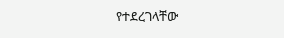የተደረገላቸው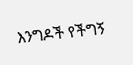እንግዶች የችግኝ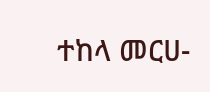ተከላ መርሀ-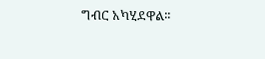ግብር አካሂደዋል፡፡